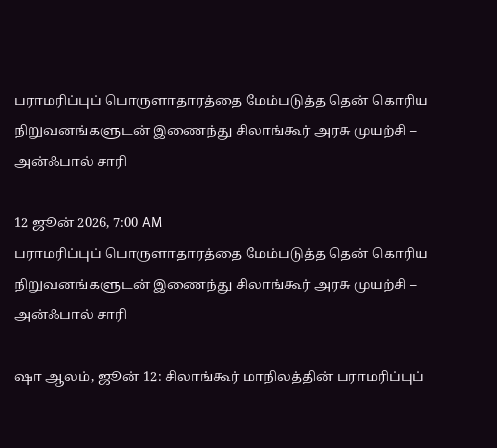பராமரிப்புப் பொருளாதாரத்தை மேம்படுத்த தென் கொரிய நிறுவனங்களுடன் இணைந்து சிலாங்கூர் அரசு முயற்சி – அன்ஃபால் சாரி

12 ஜூன் 2026, 7:00 AM
பராமரிப்புப் பொருளாதாரத்தை மேம்படுத்த தென் கொரிய நிறுவனங்களுடன் இணைந்து சிலாங்கூர் அரசு முயற்சி – அன்ஃபால் சாரி

ஷா ஆலம், ஜூன் 12: சிலாங்கூர் மாநிலத்தின் பராமரிப்புப்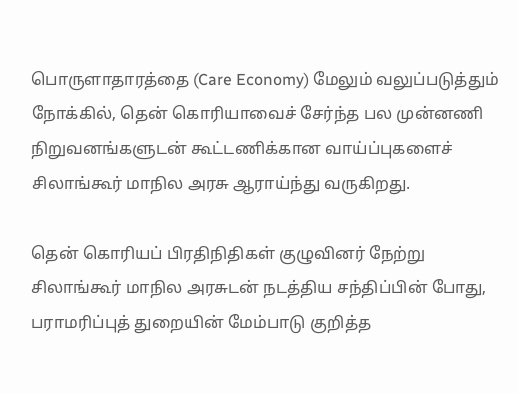பொருளாதாரத்தை (Care Economy) மேலும் வலுப்படுத்தும் நோக்கில், தென் கொரியாவைச் சேர்ந்த பல முன்னணி நிறுவனங்களுடன் கூட்டணிக்கான வாய்ப்புகளைச் சிலாங்கூர் மாநில அரசு ஆராய்ந்து வருகிறது.

தென் கொரியப் பிரதிநிதிகள் குழுவினர் நேற்று சிலாங்கூர் மாநில அரசுடன் நடத்திய சந்திப்பின் போது, பராமரிப்புத் துறையின் மேம்பாடு குறித்த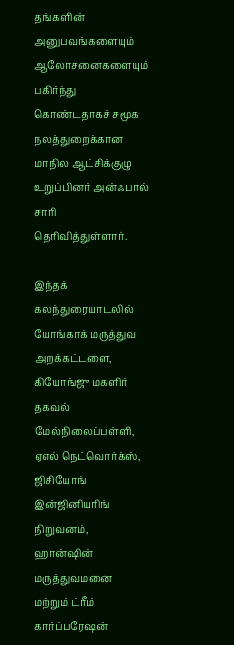தங்களின் அனுபவங்களையும் ஆலோசனைகளையும் பகிர்ந்து கொண்டதாகச் சமூக நலத்துறைக்கான மாநில ஆட்சிக்குழு உறுப்பினர் அன்ஃபால் சாரி தெரிவித்துள்ளார்.

இந்தக் கலந்துரையாடலில் யோங்காக் மருத்துவ அறக்கட்டளை, கியோங்ஜு மகளிர் தகவல் மேல்நிலைப்பள்ளி, ஏஎல் நெட்வொர்க்ஸ், ஜிசியோங் இன்ஜினியரிங் நிறுவனம், ஹான்ஷின் மருத்துவமனை மற்றும் ட்ரீம் கார்ப்பரேஷன்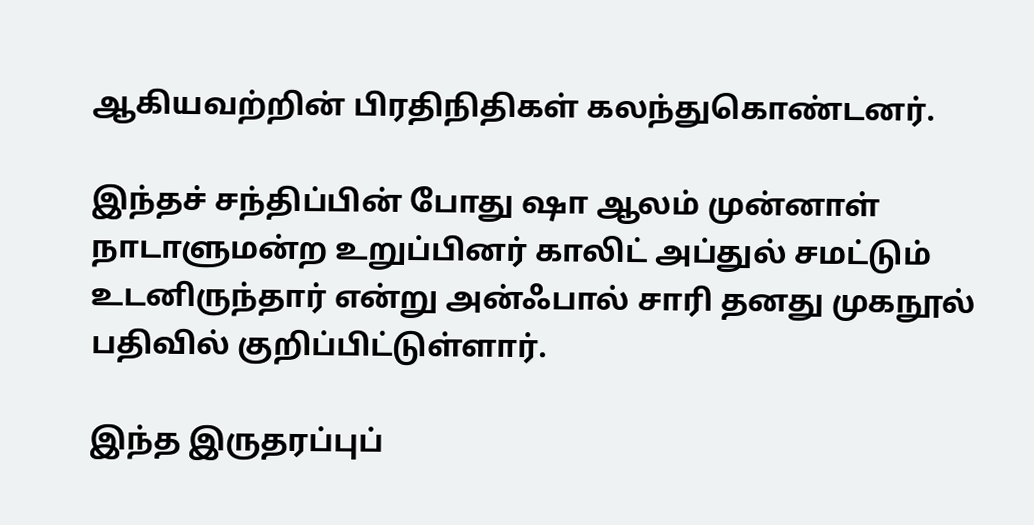ஆகியவற்றின் பிரதிநிதிகள் கலந்துகொண்டனர்.

இந்தச் சந்திப்பின் போது ஷா ஆலம் முன்னாள் நாடாளுமன்ற உறுப்பினர் காலிட் அப்துல் சமட்டும் உடனிருந்தார் என்று அன்ஃபால் சாரி தனது முகநூல் பதிவில் குறிப்பிட்டுள்ளார்.

இந்த இருதரப்புப்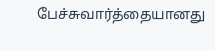பேச்சுவார்த்தையானது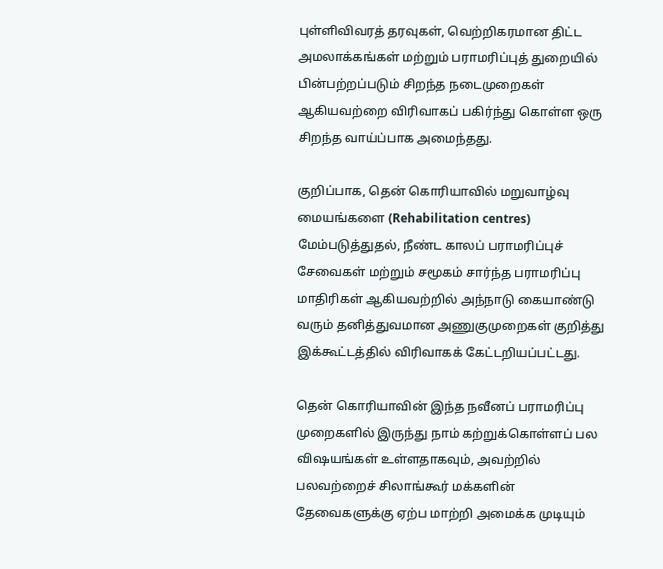புள்ளிவிவரத் தரவுகள், வெற்றிகரமான திட்ட அமலாக்கங்கள் மற்றும் பராமரிப்புத் துறையில் பின்பற்றப்படும் சிறந்த நடைமுறைகள் ஆகியவற்றை விரிவாகப் பகிர்ந்து கொள்ள ஒரு சிறந்த வாய்ப்பாக அமைந்தது.

குறிப்பாக, தென் கொரியாவில் மறுவாழ்வு மையங்களை (Rehabilitation centres) மேம்படுத்துதல், நீண்ட காலப் பராமரிப்புச் சேவைகள் மற்றும் சமூகம் சார்ந்த பராமரிப்பு மாதிரிகள் ஆகியவற்றில் அந்நாடு கையாண்டு வரும் தனித்துவமான அணுகுமுறைகள் குறித்து இக்கூட்டத்தில் விரிவாகக் கேட்டறியப்பட்டது.

தென் கொரியாவின் இந்த நவீனப் பராமரிப்பு முறைகளில் இருந்து நாம் கற்றுக்கொள்ளப் பல விஷயங்கள் உள்ளதாகவும், அவற்றில் பலவற்றைச் சிலாங்கூர் மக்களின் தேவைகளுக்கு ஏற்ப மாற்றி அமைக்க முடியும்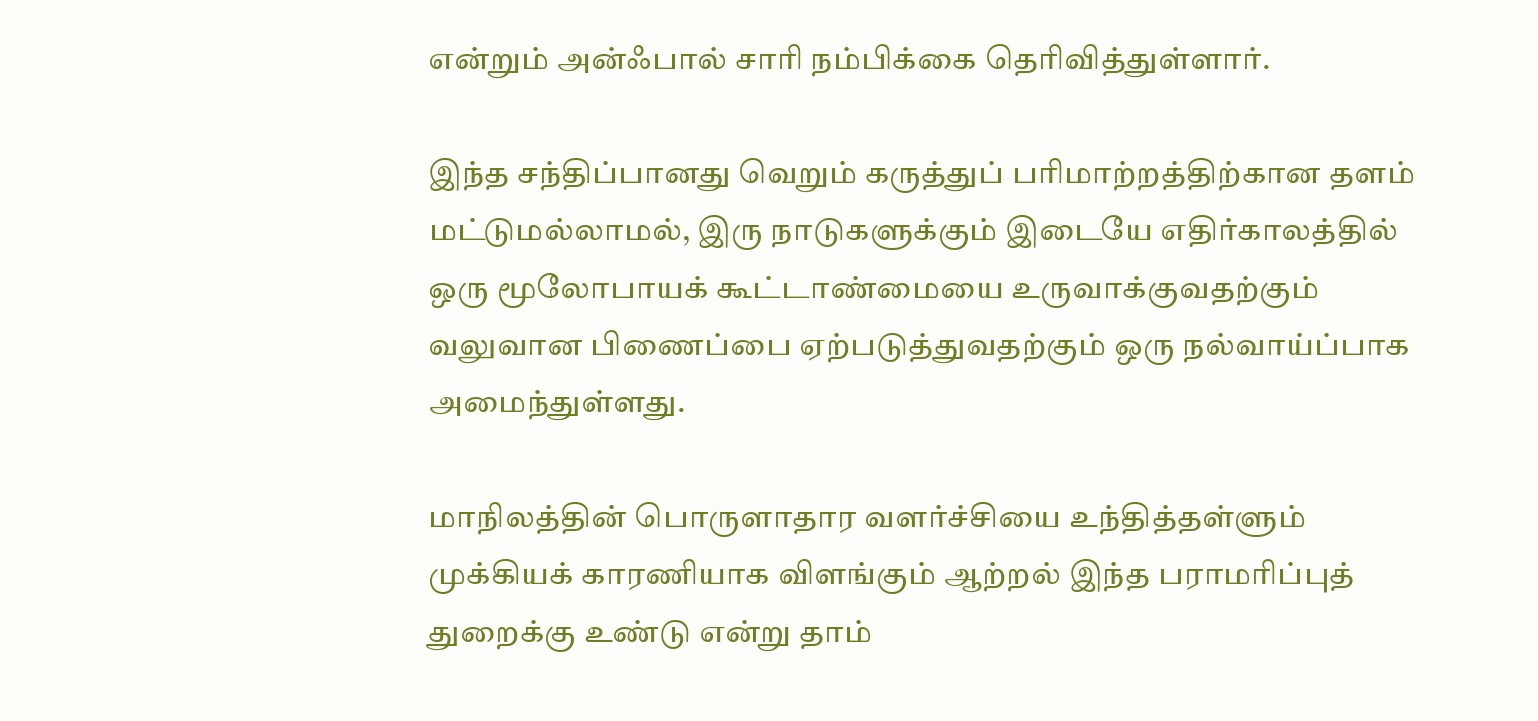என்றும் அன்ஃபால் சாரி நம்பிக்கை தெரிவித்துள்ளார்.

இந்த சந்திப்பானது வெறும் கருத்துப் பரிமாற்றத்திற்கான தளம் மட்டுமல்லாமல், இரு நாடுகளுக்கும் இடையே எதிர்காலத்தில் ஒரு மூலோபாயக் கூட்டாண்மையை உருவாக்குவதற்கும் வலுவான பிணைப்பை ஏற்படுத்துவதற்கும் ஒரு நல்வாய்ப்பாக அமைந்துள்ளது.

மாநிலத்தின் பொருளாதார வளர்ச்சியை உந்தித்தள்ளும் முக்கியக் காரணியாக விளங்கும் ஆற்றல் இந்த பராமரிப்புத் துறைக்கு உண்டு என்று தாம்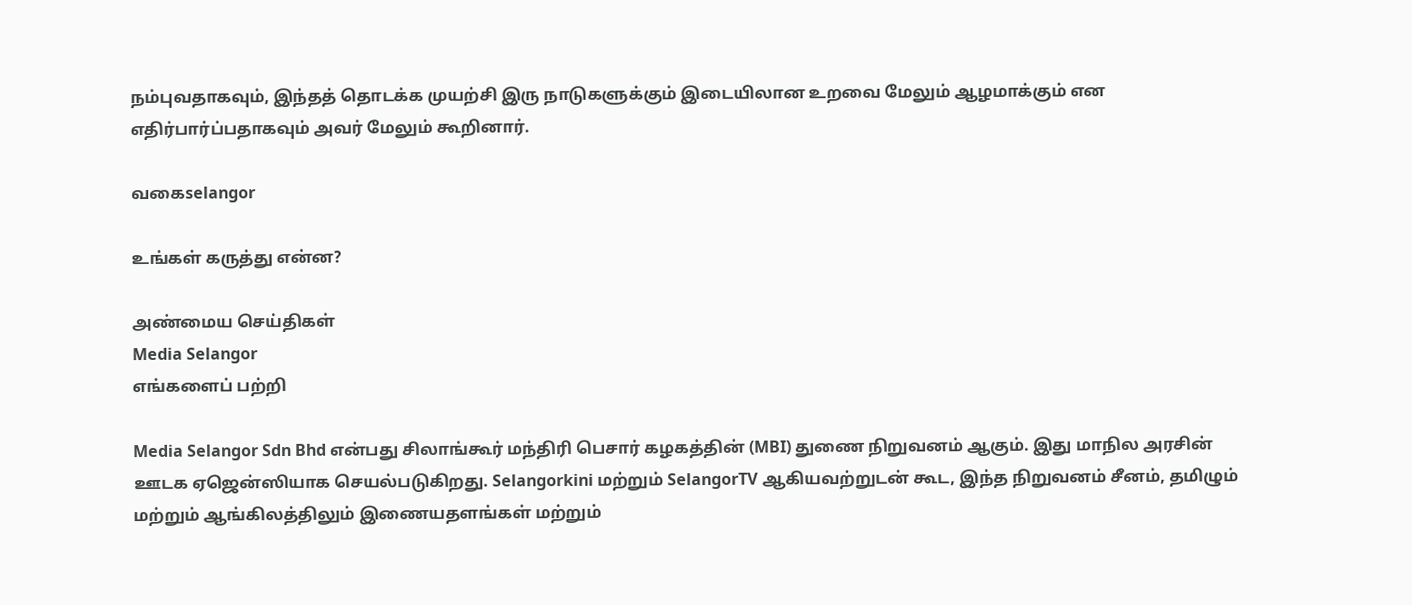நம்புவதாகவும், இந்தத் தொடக்க முயற்சி இரு நாடுகளுக்கும் இடையிலான உறவை மேலும் ஆழமாக்கும் என எதிர்பார்ப்பதாகவும் அவர் மேலும் கூறினார்.

வகைselangor

உங்கள் கருத்து என்ன?

அண்மைய செய்திகள்
Media Selangor
எங்களைப் பற்றி

Media Selangor Sdn Bhd என்பது சிலாங்கூர் மந்திரி பெசார் கழகத்தின் (MBI) துணை நிறுவனம் ஆகும். இது மாநில அரசின் ஊடக ஏஜென்ஸியாக செயல்படுகிறது. Selangorkini மற்றும் SelangorTV ஆகியவற்றுடன் கூட, இந்த நிறுவனம் சீனம், தமிழும் மற்றும் ஆங்கிலத்திலும் இணையதளங்கள் மற்றும்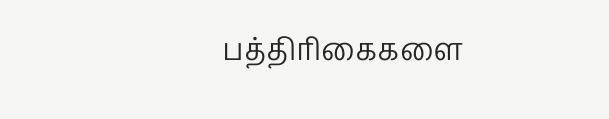பத்திரிகைகளை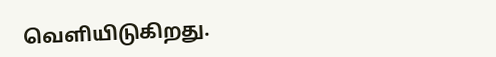வெளியிடுகிறது.